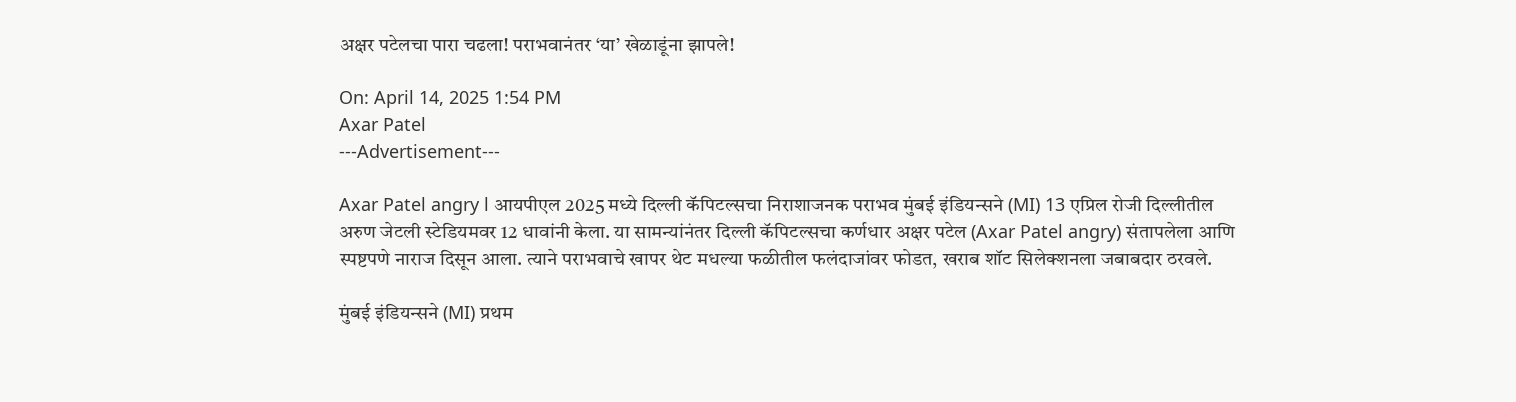अक्षर पटेलचा पारा चढला! पराभवानंतर ‘या’ खेळाडूंना झापले!

On: April 14, 2025 1:54 PM
Axar Patel
---Advertisement---

Axar Patel angry l आयपीएल 2025 मध्ये दिल्ली कॅपिटल्सचा निराशाजनक पराभव मुंबई इंडियन्सने (MI) 13 एप्रिल रोजी दिल्लीतील अरुण जेटली स्टेडियमवर 12 धावांनी केला. या सामन्यांनंतर दिल्ली कॅपिटल्सचा कर्णधार अक्षर पटेल (Axar Patel angry) संतापलेला आणि स्पष्टपणे नाराज दिसून आला. त्याने पराभवाचे खापर थेट मधल्या फळीतील फलंदाजांवर फोडत, खराब शॉट सिलेक्शनला जबाबदार ठरवले.

मुंबई इंडियन्सने (MI) प्रथम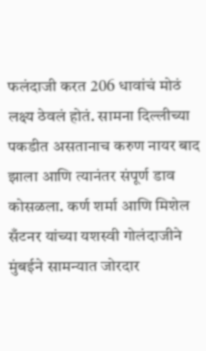फलंदाजी करत 206 धावांचं मोठं लक्ष्य ठेवलं होतं. सामना दिल्लीच्या पकडीत असतानाच करुण नायर बाद झाला आणि त्यानंतर संपूर्ण डाव कोसळला. कर्ण शर्मा आणि मिशेल सँटनर यांच्या यशस्वी गोलंदाजीने मुंबईने सामन्यात जोरदार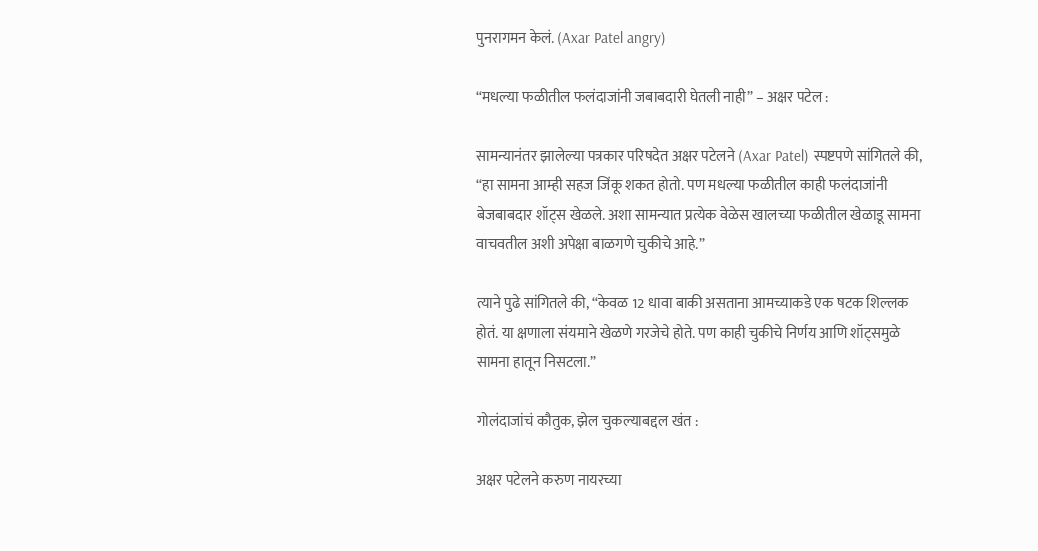पुनरागमन केलं. (Axar Patel angry)

“मधल्या फळीतील फलंदाजांनी जबाबदारी घेतली नाही” – अक्षर पटेल :

सामन्यानंतर झालेल्या पत्रकार परिषदेत अक्षर पटेलने (Axar Patel) स्पष्टपणे सांगितले की, “हा सामना आम्ही सहज जिंकू शकत होतो. पण मधल्या फळीतील काही फलंदाजांनी बेजबाबदार शॉट्स खेळले. अशा सामन्यात प्रत्येक वेळेस खालच्या फळीतील खेळाडू सामना वाचवतील अशी अपेक्षा बाळगणे चुकीचे आहे.”

त्याने पुढे सांगितले की, “केवळ 12 धावा बाकी असताना आमच्याकडे एक षटक शिल्लक होतं. या क्षणाला संयमाने खेळणे गरजेचे होते. पण काही चुकीचे निर्णय आणि शॉट्समुळे सामना हातून निसटला.”

गोलंदाजांचं कौतुक, झेल चुकल्याबद्दल खंत :

अक्षर पटेलने करुण नायरच्या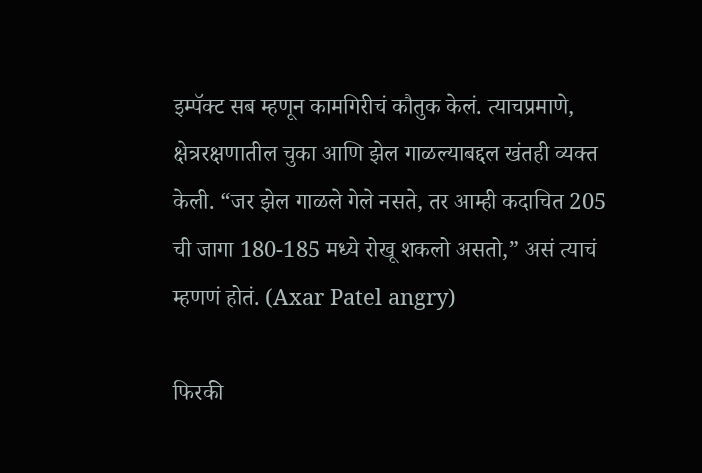इम्पॅक्ट सब म्हणून कामगिरीचं कौतुक केलं. त्याचप्रमाणे, क्षेत्ररक्षणातील चुका आणि झेल गाळल्याबद्दल खंतही व्यक्त केली. “जर झेल गाळले गेले नसते, तर आम्ही कदाचित 205 ची जागा 180-185 मध्ये रोखू शकलो असतो,” असं त्याचं म्हणणं होतं. (Axar Patel angry)

फिरकी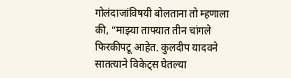गोलंदाजांविषयी बोलताना तो म्हणाला की, “माझ्या ताफ्यात तीन चांगले फिरकीपटू आहेत. कुलदीप यादवने सातत्याने विकेट्स घेतल्या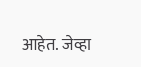आहेत. जेव्हा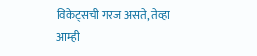विकेट्सची गरज असते, तेव्हा आम्ही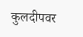कुलदीपवर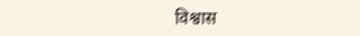विश्वास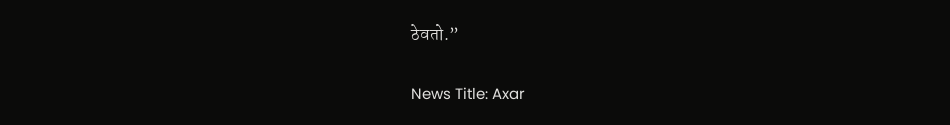ठेवतो.”

News Title: Axar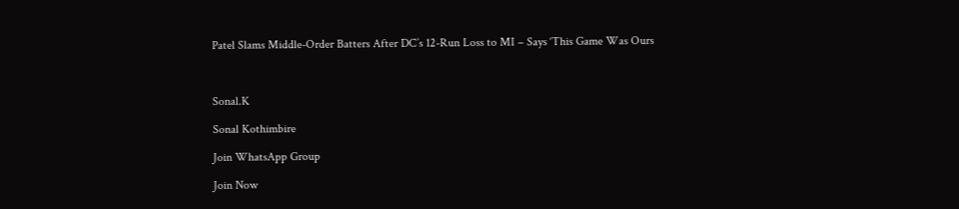Patel Slams Middle-Order Batters After DC’s 12-Run Loss to MI – Says ‘This Game Was Ours



Sonal.K

Sonal Kothimbire

Join WhatsApp Group

Join Now